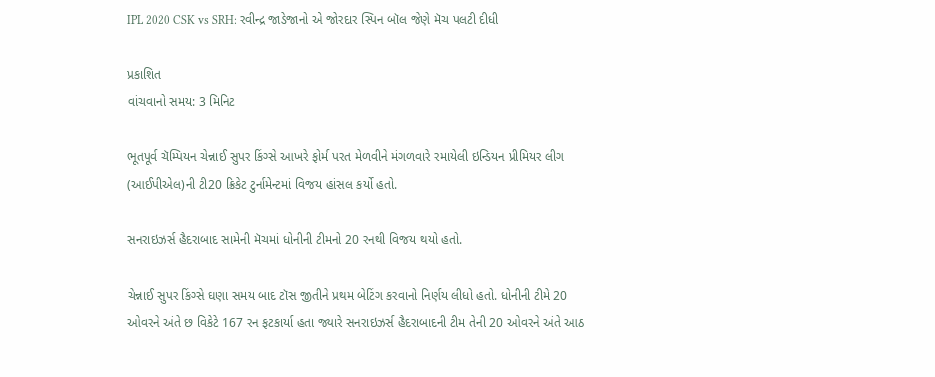IPL 2020 CSK vs SRH: રવીન્દ્ર જાડેજાનો એ જોરદાર સ્પિન બૉલ જેણે મૅચ પલટી દીધી

પ્રકાશિત
વાંચવાનો સમય: 3 મિનિટ

ભૂતપૂર્વ ચૅમ્પિયન ચેન્નાઈ સુપર કિંગ્સે આખરે ફોર્મ પરત મેળવીને મંગળવારે રમાયેલી ઇન્ડિયન પ્રીમિયર લીગ (આઈપીએલ)ની ટી20 ક્રિકેટ ટુર્નામેન્ટમાં વિજય હાંસલ કર્યો હતો.

સનરાઇઝર્સ હૈદરાબાદ સામેની મૅચમાં ધોનીની ટીમનો 20 રનથી વિજય થયો હતો.

ચેન્નાઈ સુપર કિંગ્સે ઘણા સમય બાદ ટૉસ જીતીને પ્રથમ બેટિંગ કરવાનો નિર્ણય લીધો હતો. ધોનીની ટીમે 20 ઓવરને અંતે છ વિકેટે 167 રન ફટકાર્યા હતા જ્યારે સનરાઇઝર્સ હૈદરાબાદની ટીમ તેની 20 ઓવરને અંતે આઠ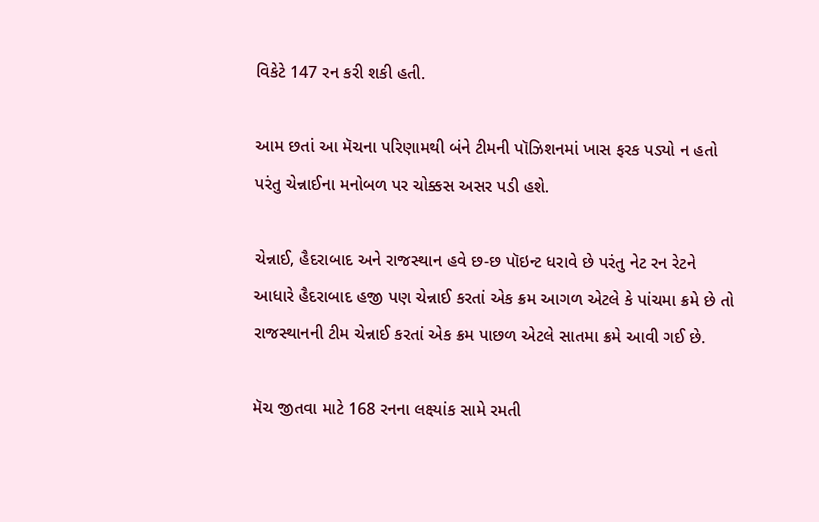વિકેટે 147 રન કરી શકી હતી.

આમ છતાં આ મૅચના પરિણામથી બંને ટીમની પૉઝિશનમાં ખાસ ફરક પડ્યો ન હતો પરંતુ ચેન્નાઈના મનોબળ પર ચોક્કસ અસર પડી હશે.

ચેન્નાઈ, હૈદરાબાદ અને રાજસ્થાન હવે છ-છ પૉઇન્ટ ધરાવે છે પરંતુ નેટ રન રેટને આધારે હૈદરાબાદ હજી પણ ચેન્નાઈ કરતાં એક ક્રમ આગળ એટલે કે પાંચમા ક્રમે છે તો રાજસ્થાનની ટીમ ચેન્નાઈ કરતાં એક ક્રમ પાછળ એટલે સાતમા ક્રમે આવી ગઈ છે.

મૅચ જીતવા માટે 168 રનના લક્ષ્યાંક સામે રમતી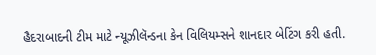હૈદરાબાદની ટીમ માટે ન્યૂઝીલૅન્ડના કેન વિલિયમ્સને શાનદાર બેટિંગ કરી હતી.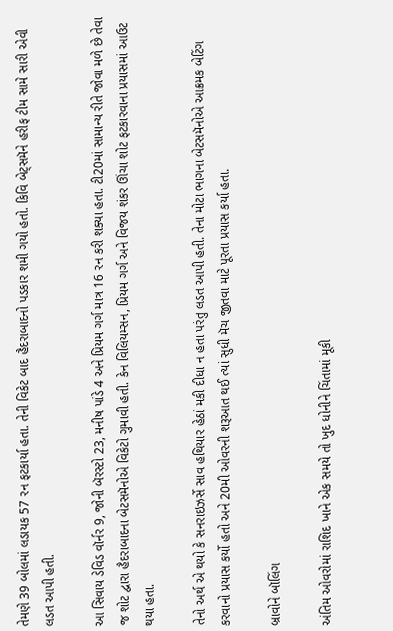તેમણે 39 બોલમાં લડાયક 57 રન ફટકાર્યા હતા. તેની વિકેટ બાદ હૈદરાબાદનો પડકાર શમી ગયો હતો. કિવિ બેટ્સમૅને હરીફ ટીમ સામે સારી એવી લડત આપી હતી.

આ સિવાય ડેવિડ વૉર્નર 9, જોની બૅરસ્ટો 23, મનીષ પાંડે 4 અને પ્રિયમ ગર્ગ માત્ર 16 રન કરી શક્યા હતા. ટી20માં સામાન્ય રીતે જોવા મળે છે તેવા જ શોટ દ્વારા હૈદરાબાદના બેટસમૅનોએ વિકેટો ગુમાવી હતી. કેન વિલિયમ્સન, પ્રિયમ ગર્ગ અને વિજય શંકર ઊંચા શોટ ફટકારવાના પ્રયાસમાં આઉટ થયા હતા.

તેનો અર્થ એ થયો કે સનરાઇઝર્સે સાવ હથિયાર હેઠાં મકી દીધા ન હતા પરંતુ લડત આપી હતી. તેના મોટા ભાગના બેટસમૅનોએ આક્રમક બેટિંગ કરવાનો પ્રયાસ કર્યો હતો અને 20મી ઓવરની શરૂઆત થઈ ત્યાં સુધી મૅચ જીતવા માટે પૂરતા પ્રયાસ કર્યા હતા.

બ્રાવોને બૉલિંગ

અંતિમ ઓવરોમાં રાશિદ ખાને એક સમયે તો ખુદ ધોનીને ચિંતામાં મૂકી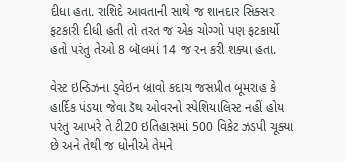દીધા હતા. રાશિદે આવતાની સાથે જ શાનદાર સિક્સર ફટકારી દીધી હતી તો તરત જ એક ચોગ્ગો પણ ફટકાર્યો હતો પરંતુ તેઓ 8 બૉલમાં 14 જ રન કરી શક્યા હતા.

વેસ્ટ ઇન્ડિઝના ડ્વેઇન બ્રાવો કદાચ જસપ્રીત બૂમરાહ કે હાર્દિક પંડયા જેવા ડૅથ ઓવરનો સ્પેશિયાલિસ્ટ નહીં હોય પરંતુ આખરે તે ટી20 ઇતિહાસમાં 500 વિકેટ ઝડપી ચૂક્યા છે અને તેથી જ ધોનીએ તેમને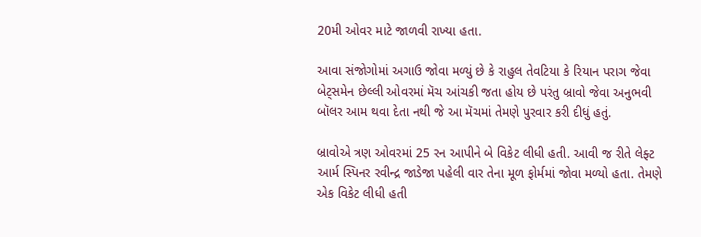20મી ઓવર માટે જાળવી રાખ્યા હતા.

આવા સંજોગોમાં અગાઉ જોવા મળ્યું છે કે રાહુલ તેવટિયા કે રિયાન પરાગ જેવા બેટ્સમેન છેલ્લી ઓવરમાં મૅચ આંચકી જતા હોય છે પરંતુ બ્રાવો જેવા અનુભવી બૉલર આમ થવા દેતા નથી જે આ મૅચમાં તેમણે પુરવાર કરી દીધું હતું.

બ્રાવોએ ત્રણ ઓવરમાં 25 રન આપીને બે વિકેટ લીધી હતી. આવી જ રીતે લેફ્ટ આર્મ સ્પિનર રવીન્દ્ર જાડેજા પહેલી વાર તેના મૂળ ફોર્મમાં જોવા મળ્યો હતા. તેમણે એક વિકેટ લીધી હતી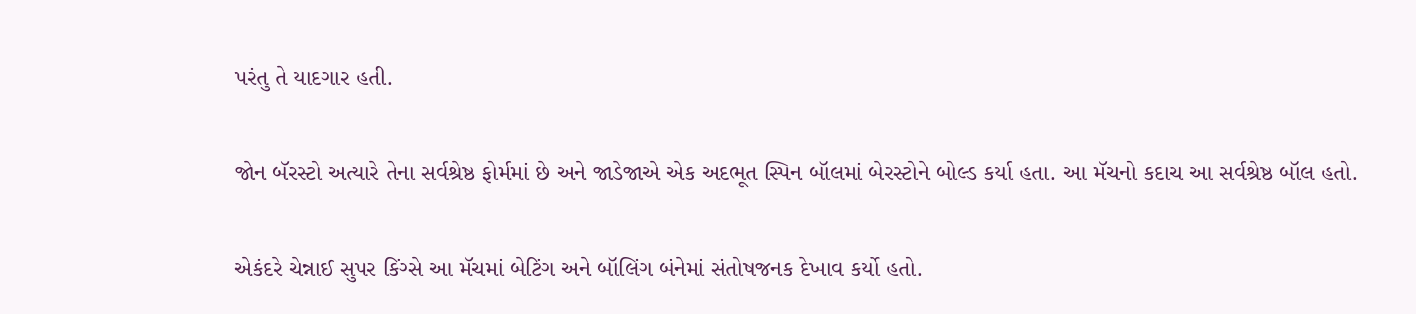પરંતુ તે યાદગાર હતી.

જોન બૅરસ્ટો અત્યારે તેના સર્વશ્રેષ્ઠ ફોર્મમાં છે અને જાડેજાએ એક અદભૂત સ્પિન બૉલમાં બેરસ્ટોને બોલ્ડ કર્યા હતા. આ મૅચનો કદાચ આ સર્વશ્રેષ્ઠ બૉલ હતો.

એકંદરે ચેન્નાઈ સુપર કિંગ્સે આ મૅચમાં બેટિંગ અને બૉલિંગ બંનેમાં સંતોષજનક દેખાવ કર્યો હતો.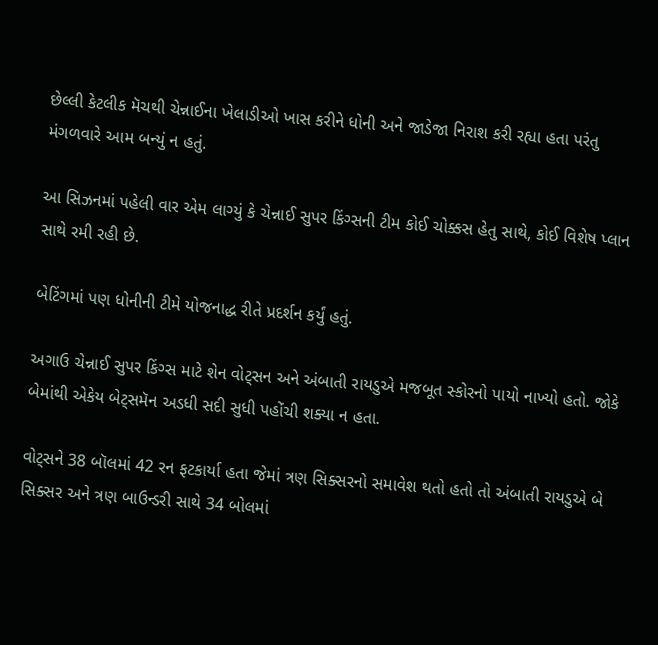છેલ્લી કેટલીક મૅચથી ચેન્નાઈના ખેલાડીઓ ખાસ કરીને ધોની અને જાડેજા નિરાશ કરી રહ્યા હતા પરંતુ મંગળવારે આમ બન્યું ન હતું.

આ સિઝનમાં પહેલી વાર એમ લાગ્યું કે ચેન્નાઈ સુપર કિંગ્સની ટીમ કોઈ ચોક્કસ હેતુ સાથે, કોઈ વિશેષ પ્લાન સાથે રમી રહી છે.

બેટિંગમાં પણ ધોનીની ટીમે યોજનાદ્ધ રીતે પ્રદર્શન કર્યું હતું.

અગાઉ ચેન્નાઈ સુપર કિંગ્સ માટે શેન વોટ્સન અને અંબાતી રાયડુએ મજબૂત સ્કોરનો પાયો નાખ્યો હતો. જોકે બેમાંથી એકેય બેટ્સમૅન અડધી સદી સુધી પહોંચી શક્યા ન હતા.

વોટ્સને 38 બૉલમાં 42 રન ફટકાર્યા હતા જેમાં ત્રણ સિક્સરનો સમાવેશ થતો હતો તો અંબાતી રાયડુએ બે સિક્સર અને ત્રણ બાઉન્ડરી સાથે 34 બોલમાં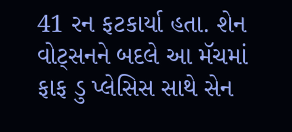41 રન ફટકાર્યા હતા. શેન વોટ્સનને બદલે આ મૅચમાં ફાફ ડુ પ્લેસિસ સાથે સેન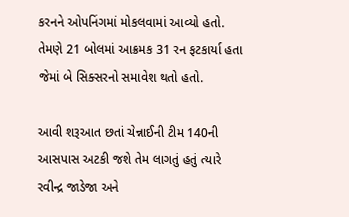કરનને ઓપનિંગમાં મોકલવામાં આવ્યો હતો. તેમણે 21 બોલમાં આક્રમક 31 રન ફટકાર્યા હતા જેમાં બે સિક્સરનો સમાવેશ થતો હતો.

આવી શરૂઆત છતાં ચેન્નાઈની ટીમ 140ની આસપાસ અટકી જશે તેમ લાગતું હતું ત્યારે રવીન્દ્ર જાડેજા અને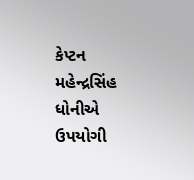કેપ્ટન મહેન્દ્રસિંહ ધોનીએ ઉપયોગી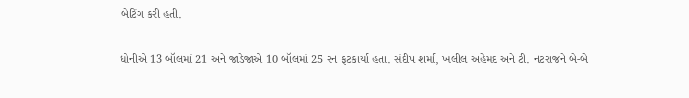બેટિંગ કરી હતી.

ધોનીએ 13 બૉલમાં 21 અને જાડેજાએ 10 બૉલમાં 25 રન ફટકાર્યા હતા. સંદીપ શર્મા, ખલીલ અહેમદ અને ટી. નટરાજને બે-બે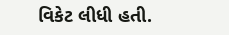વિકેટ લીધી હતી.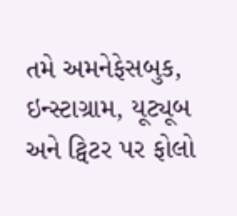તમે અમનેફેસબુક, ઇન્સ્ટાગ્રામ, યૂટ્યૂબ અને ટ્વિટર પર ફોલો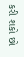કરી શકો છો